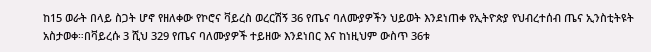ከ15 ወራት በላይ ስጋት ሆኖ የዘለቀው የኮሮና ቫይረስ ወረርሽኝ 36 የጤና ባለሙያዎችን ህይወት እንደነጠቀ የኢትዮጵያ የህብረተሰብ ጤና ኢንስቲትዩት አስታወቀ።በቫይረሱ 3 ሺህ 329 የጤና ባለሙያዎች ተይዘው እንደነበር እና ከነዚህም ውስጥ 36ቱ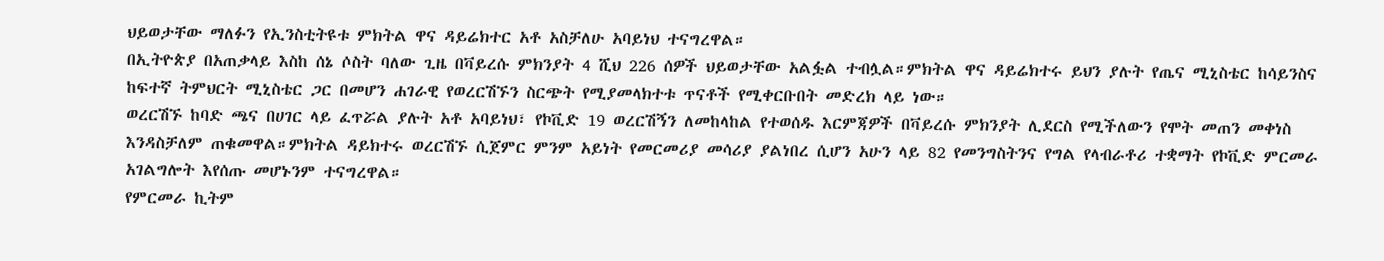ህይወታቸው ማለፉን የኢንስቲትዩቱ ምክትል ዋና ዳይሬክተር አቶ አስቻለሁ አባይነህ ተናግረዋል።
በኢትዮጵያ በአጠቃላይ እስከ ሰኔ ሶስት ባለው ጊዜ በቫይረሱ ምክንያት 4 ሺህ 226 ሰዎች ህይወታቸው አልፏል ተብሏል።ምክትል ዋና ዳይሬክተሩ ይህን ያሉት የጤና ሚኒስቴር ከሳይንስና ከፍተኛ ትምህርት ሚኒስቴር ጋር በመሆን ሐገራዊ የወረርሽኙን ስርጭት የሚያመላክተቱ ጥናቶች የሚቀርቡበት መድረክ ላይ ነው።
ወረርሽኙ ከባድ ጫና በሀገር ላይ ፈጥሯል ያሉት አቶ አባይነህ፣ የኮቪድ 19 ወረርሽኝን ለመከላከል የተወሰዱ እርምጃዎች በቫይረሱ ምክንያት ሊደርስ የሚችለውን የሞት መጠን መቀነስ እንዳስቻለም ጠቁመዋል።ምክትል ዳይክተሩ ወረርሽኙ ሲጀምር ምንም አይነት የመርመሪያ መሳሪያ ያልነበረ ሲሆን አሁን ላይ 82 የመንግስትንና የግል የላብራቶሪ ተቋማት የኮቪድ ምርመራ አገልግሎት እየሰጡ መሆኑንም ተናግረዋል።
የምርመራ ኪትም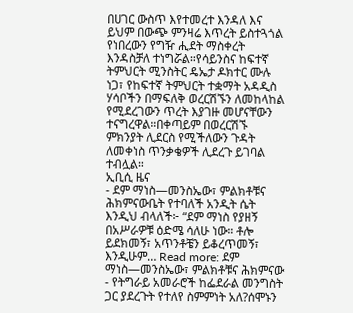በሀገር ውስጥ እየተመረተ እንዳለ እና ይህም በውጭ ምንዛሬ እጥረት ይስተጓጎል የነበረውን የግዥ ሒደት ማስቀረት እንዳስቻለ ተነግሯል።የሳይንስና ከፍተኛ ትምህርት ሚንስትር ዴኤታ ዶክተር ሙሉ ነጋ፣ የከፍተኛ ትምህርት ተቋማት አዳዲስ ሃሳቦችን በማፍለቅ ወረርሽኙን ለመከላከል የሚደረገውን ጥረት እያገዙ መሆናቸውን ተናግረዋል።በቀጣይም በወረርሽኙ ምክንያት ሊደርስ የሚችለውን ጉዳት ለመቀነስ ጥንቃቄዎች ሊደረጉ ይገባል ተብሏል።
ኢቢሲ ዜና
- ደም ማነስ—መንስኤው፣ ምልክቶቹና ሕክምናውቤት የተባለች አንዲት ሴት እንዲህ ብላለች፦ “ደም ማነስ የያዘኝ በአሥራዎቹ ዕድሜ ሳለሁ ነው። ቶሎ ይደክመኝ፣ አጥንቶቼን ይቆረጥመኝ፣ እንዲሁም… Read more: ደም ማነስ—መንስኤው፣ ምልክቶቹና ሕክምናው
- የትግራይ አመራሮች ከፌደራል መንግስት ጋር ያደረጉት የተለየ ስምምነት አለ?ሰሞኑን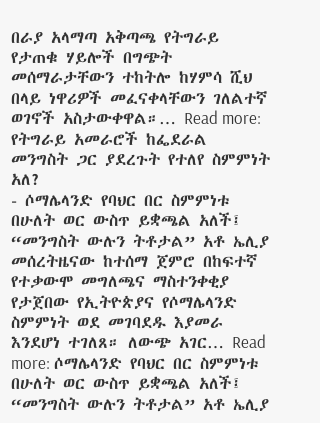በራያ አላማጣ አቅጣጫ የትግራይ የታጠቁ ሃይሎች በግጭት መሰማራታቸውን ተከትሎ ከሃምሳ ሺህ በላይ ነዋሪዎች መፈናቀላቸውን ገለልተኛ ወገኖች አስታውቀዋል።… Read more: የትግራይ አመራሮች ከፌደራል መንግስት ጋር ያደረጉት የተለየ ስምምነት አለ?
- ሶማሌላንድ የባህር በር ስምምነቱ በሁለት ወር ውስጥ ይቋጫል አለች፤ “መንግስት ውሉን ትቶታል” አቶ ኤሊያ መሰረትዜናው ከተሰማ ጀምሮ በከፍተኛ የተቃውሞ መግለጫና ማስተንቀቂያ የታጀበው የኢትዮጵያና የሶማሌላንድ ስምምነት ወደ መገባደዱ እያመራ እንደሆነ ተገለጸ። ለውጭ አገር… Read more: ሶማሌላንድ የባህር በር ስምምነቱ በሁለት ወር ውስጥ ይቋጫል አለች፤ “መንግስት ውሉን ትቶታል” አቶ ኤሊያ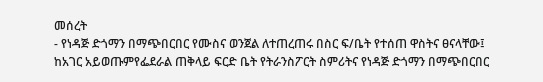መሰረት
- የነዳጅ ድጎማን በማጭበርበር የሙስና ወንጀል ለተጠረጠሩ በስር ፍ/ቤት የተሰጠ ዋስትና ፀናላቸው፤ ከአገር አይወጡምየፌደራል ጠቅላይ ፍርድ ቤት የትራንስፖርት ስምሪትና የነዳጅ ድጎማን በማጭበርበር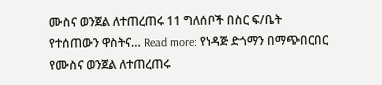ሙስና ወንጀል ለተጠረጠሩ 11 ግለሰቦች በስር ፍ/ቤት የተሰጠውን ዋስትና… Read more: የነዳጅ ድጎማን በማጭበርበር የሙስና ወንጀል ለተጠረጠሩ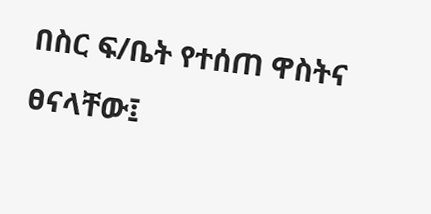በስር ፍ/ቤት የተሰጠ ዋስትና ፀናላቸው፤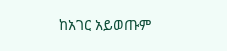ከአገር አይወጡም